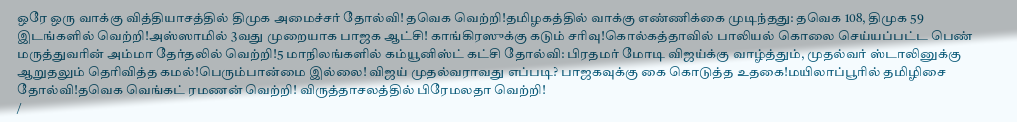ஒரே ஒரு வாக்கு வித்தியாசத்தில் திமுக அமைச்சர் தோல்வி! தவெக வெற்றி!தமிழகத்தில் வாக்கு எண்ணிக்கை முடிந்தது: தவெக 108, திமுக 59 இடங்களில் வெற்றி!அஸ்ஸாமில் 3வது முறையாக பாஜக ஆட்சி! காங்கிரஸுக்கு கடும் சரிவு!கொல்கத்தாவில் பாலியல் கொலை செய்யப்பட்ட பெண் மருத்துவரின் அம்மா தேர்தலில் வெற்றி!5 மாநிலங்களில் கம்யூனிஸ்ட் கட்சி தோல்வி: பிரதமர் மோடி விஜய்க்கு வாழ்த்தும், முதல்வர் ஸ்டாலினுக்கு ஆறுதலும் தெரிவித்த கமல்!பெரும்பான்மை இல்லை! விஜய் முதல்வராவது எப்படி? பாஜகவுக்கு கை கொடுத்த உதகை!மயிலாப்பூரில் தமிழிசை தோல்வி!தவெக வெங்கட் ரமணன் வெற்றி! விருத்தாசலத்தில் பிரேமலதா வெற்றி!
/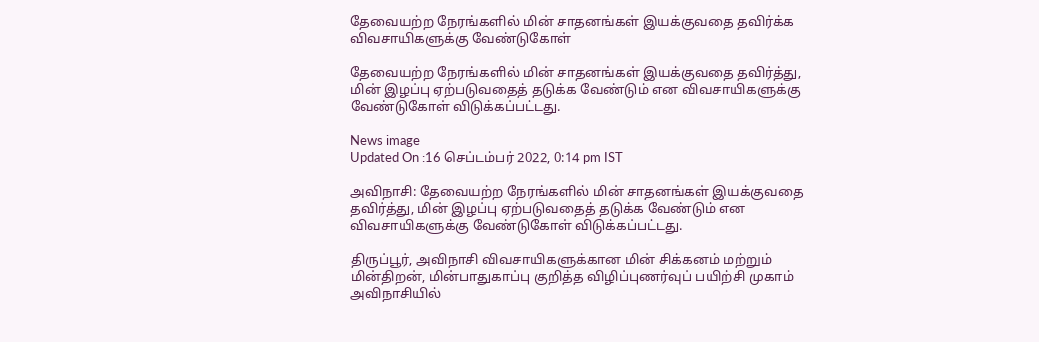தேவையற்ற நேரங்களில் மின் சாதனங்கள் இயக்குவதை தவிர்க்க விவசாயிகளுக்கு வேண்டுகோள்

தேவையற்ற நேரங்களில் மின் சாதனங்கள் இயக்குவதை தவிர்த்து, மின் இழப்பு ஏற்படுவதைத் தடுக்க வேண்டும் என விவசாயிகளுக்கு வேண்டுகோள் விடுக்கப்பட்டது.

News image
Updated On :16 செப்டம்பர் 2022, 0:14 pm IST

அவிநாசி: தேவையற்ற நேரங்களில் மின் சாதனங்கள் இயக்குவதை தவிர்த்து, மின் இழப்பு ஏற்படுவதைத் தடுக்க வேண்டும் என விவசாயிகளுக்கு வேண்டுகோள் விடுக்கப்பட்டது.

திருப்பூர், அவிநாசி விவசாயிகளுக்கான மின் சிக்கனம் மற்றும் மின்திறன், மின்பாதுகாப்பு குறித்த விழிப்புணர்வுப் பயிற்சி முகாம் அவிநாசியில்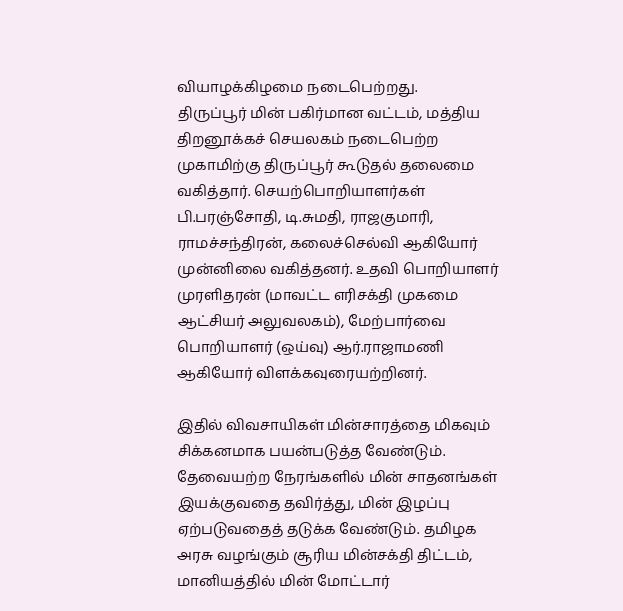வியாழக்கிழமை நடைபெற்றது.
திருப்பூர் மின் பகிர்மான வட்டம், மத்திய திறனூக்கச் செயலகம் நடைபெற்ற முகாமிற்கு திருப்பூர் கூடுதல் தலைமை வகித்தார். செயற்பொறியாளர்கள் பி.பரஞ்சோதி, டி.சுமதி, ராஜகுமாரி, ராமச்சந்திரன், கலைச்செல்வி ஆகியோர் முன்னிலை வகித்தனர். உதவி பொறியாளர் முரளிதரன் (மாவட்ட எரிசக்தி முகமை ஆட்சியர் அலுவலகம்), மேற்பார்வை பொறியாளர் (ஒய்வு) ஆர்.ராஜாமணி ஆகியோர் விளக்கவுரையற்றினர்.

இதில் விவசாயிகள் மின்சாரத்தை மிகவும் சிக்கனமாக பயன்படுத்த வேண்டும். தேவையற்ற நேரங்களில் மின் சாதனங்கள் இயக்குவதை தவிர்த்து, மின் இழப்பு ஏற்படுவதைத் தடுக்க வேண்டும். தமிழக அரசு வழங்கும் சூரிய மின்சக்தி திட்டம், மானியத்தில் மின் மோட்டார்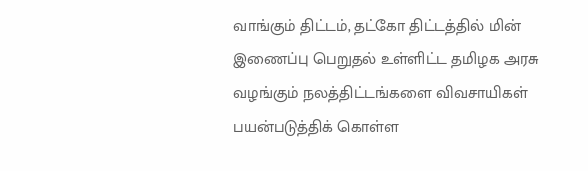வாங்கும் திட்டம், தட்கோ திட்டத்தில் மின் இணைப்பு பெறுதல் உள்ளிட்ட தமிழக அரசு வழங்கும் நலத்திட்டங்களை விவசாயிகள் பயன்படுத்திக் கொள்ள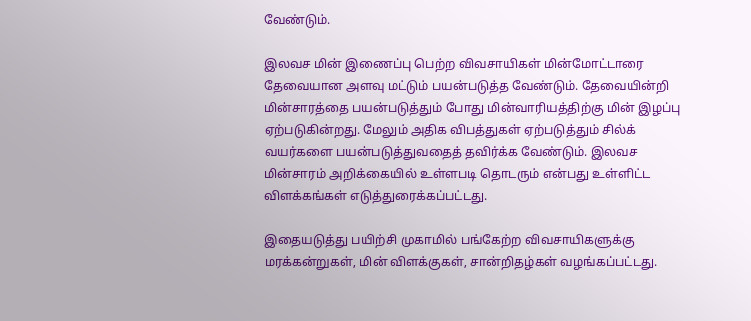வேண்டும்.

இலவச மின் இணைப்பு பெற்ற விவசாயிகள் மின்மோட்டாரை தேவையான அளவு மட்டும் பயன்படுத்த வேண்டும். தேவையின்றி மின்சாரத்தை பயன்படுத்தும் போது மின்வாரியத்திற்கு மின் இழப்பு ஏற்படுகின்றது. மேலும் அதிக விபத்துகள் ஏற்படுத்தும் சில்க் வயர்களை பயன்படுத்துவதைத் தவிர்க்க வேண்டும். இலவச மின்சாரம் அறிக்கையில் உள்ளபடி தொடரும் என்பது உள்ளிட்ட விளக்கங்கள் எடுத்துரைக்கப்பட்டது.

இதையடுத்து பயிற்சி முகாமில் பங்கேற்ற விவசாயிகளுக்கு மரக்கன்றுகள், மின் விளக்குகள், சான்றிதழ்கள் வழங்கப்பட்டது.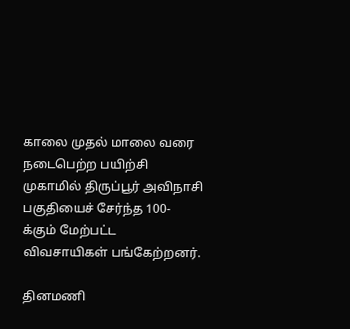காலை முதல் மாலை வரை நடைபெற்ற பயிற்சி முகாமில் திருப்பூர் அவிநாசி பகுதியைச் சேர்ந்த 100-க்கும் மேற்பட்ட விவசாயிகள் பங்கேற்றனர்.

தினமணி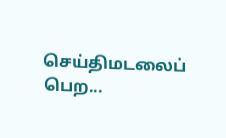செய்திமடலைப் பெற...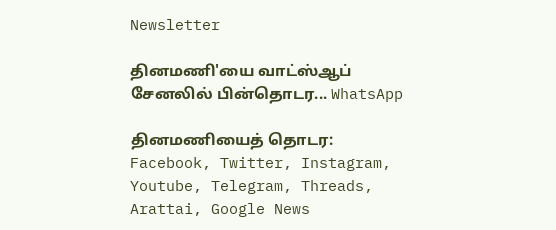Newsletter

தினமணி'யை வாட்ஸ்ஆப் சேனலில் பின்தொடர... WhatsApp

தினமணியைத் தொடர: Facebook, Twitter, Instagram, Youtube, Telegram, Threads, Arattai, Google News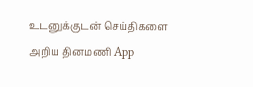உடனுக்குடன் செய்திகளை அறிய தினமணி App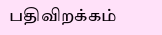பதிவிறக்கம்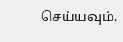செய்யவும்.